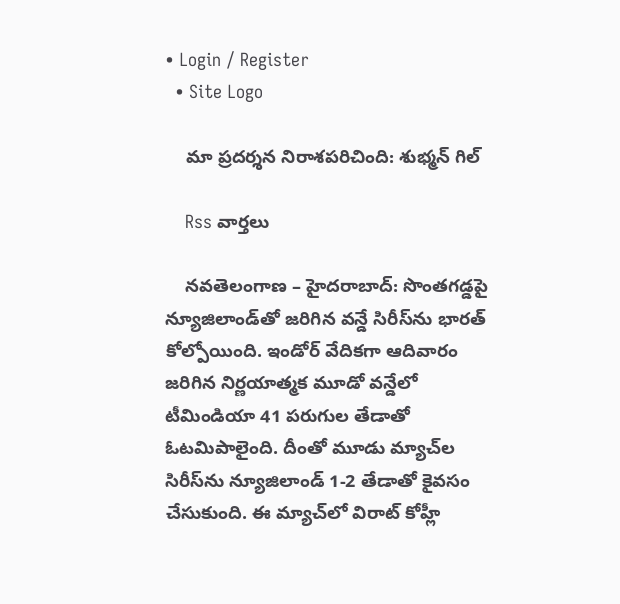• Login / Register
  • Site Logo

    మా ప్రదర్శన నిరాశపరిచింది: శుభ్మన్ గిల్

    Rss వార్తలు

    నవతెలంగాణ – హైదరాబాద్: సొంతగడ్డపై న్యూజిలాండ్‌తో జరిగిన వన్డే సిరీస్‌ను భారత్ కోల్పోయింది. ఇండోర్ వేదికగా ఆదివారం జరిగిన నిర్ణయాత్మక మూడో వన్డేలో టీమిండియా 41 పరుగుల తేడాతో ఓటమిపాలైంది. దీంతో మూడు మ్యాచ్‌ల సిరీస్‌ను న్యూజిలాండ్ 1-2 తేడాతో కైవసం చేసుకుంది. ఈ మ్యాచ్‌లో విరాట్ కోహ్లీ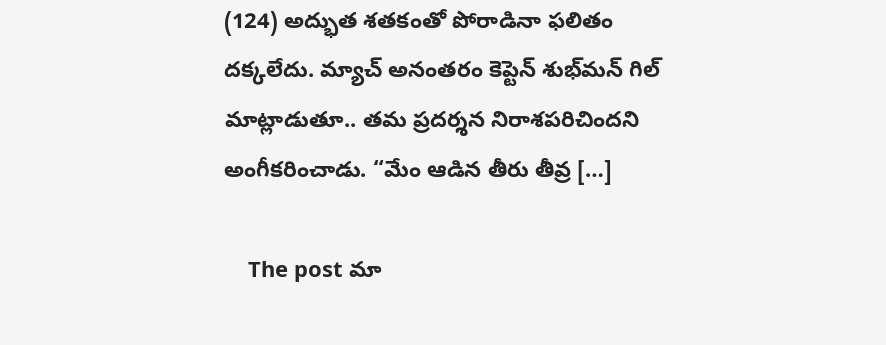(124) అద్భుత శతకంతో పోరాడినా ఫలితం దక్కలేదు. మ్యాచ్ అనంతరం కెప్టెన్ శుభ్‌మన్ గిల్ మాట్లాడుతూ.. తమ ప్రదర్శన నిరాశపరిచిందని అంగీకరించాడు. “మేం ఆడిన తీరు తీవ్ర […]

    The post మా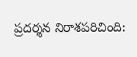ప్రదర్శన నిరాశపరిచింది: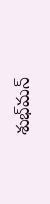శుభ్‌మన్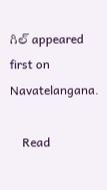గిల్ appeared first on Navatelangana.

    Read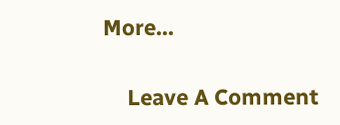More...

    Leave A Comment